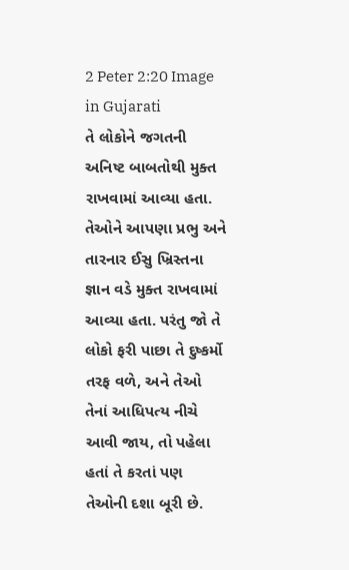2 Peter 2:20 Image in Gujarati
તે લોકોને જગતની અનિષ્ટ બાબતોથી મુક્ત રાખવામાં આવ્યા હતા. તેઓને આપણા પ્રભુ અને તારનાર ઈસુ ખ્રિસ્તના જ્ઞાન વડે મુક્ત રાખવામાં આવ્યા હતા. પરંતુ જો તે લોકો ફરી પાછા તે દુષ્કર્મો તરફ વળે, અને તેઓ તેનાં આધિપત્ય નીચે આવી જાય, તો પહેલા હતાં તે કરતાં પણ તેઓની દશા બૂરી છે.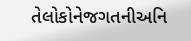તેલોકોનેજગતનીઅનિ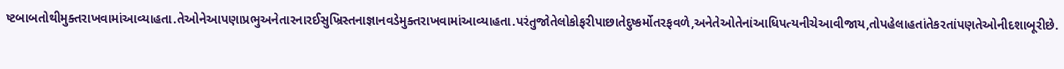ષ્ટબાબતોથીમુક્તરાખવામાંઆવ્યાહતા.તેઓનેઆપણાપ્રભુઅનેતારનારઈસુખ્રિસ્તનાજ્ઞાનવડેમુક્તરાખવામાંઆવ્યાહતા.પરંતુજોતેલોકોફરીપાછાતેદુષ્કર્મોતરફવળે,અનેતેઓતેનાંઆધિપત્યનીચેઆવીજાય,તોપહેલાહતાંતેકરતાંપણતેઓનીદશાબૂરીછે.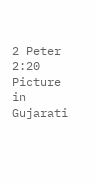2 Peter 2:20 Picture in Gujarati